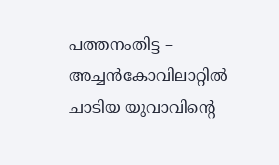പത്തനംതിട്ട – അച്ചൻകോവിലാറ്റിൽ ചാടിയ യുവാവിന്റെ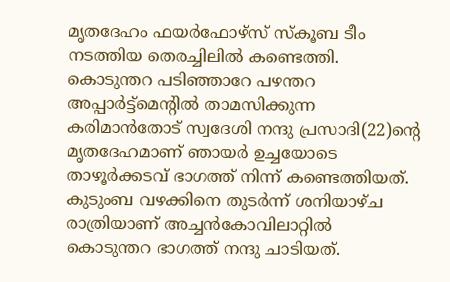മൃതദേഹം ഫയർഫോഴ്സ് സ്കൂബ ടീം നടത്തിയ തെരച്ചിലിൽ കണ്ടെത്തി. കൊടുന്തറ പടിഞ്ഞാറേ പഴന്തറ അപ്പാർട്ട്മെന്റിൽ താമസിക്കുന്ന കരിമാൻതോട് സ്വദേശി നന്ദു പ്രസാദി(22)ന്റെ മൃതദേഹമാണ് ഞായർ ഉച്ചയോടെ താഴൂർക്കടവ് ഭാഗത്ത് നിന്ന് കണ്ടെത്തിയത്. കുടുംബ വഴക്കിനെ തുടർന്ന് ശനിയാഴ്ച രാത്രിയാണ് അച്ചൻകോവിലാറ്റിൽ കൊടുന്തറ ഭാഗത്ത് നന്ദു ചാടിയത്.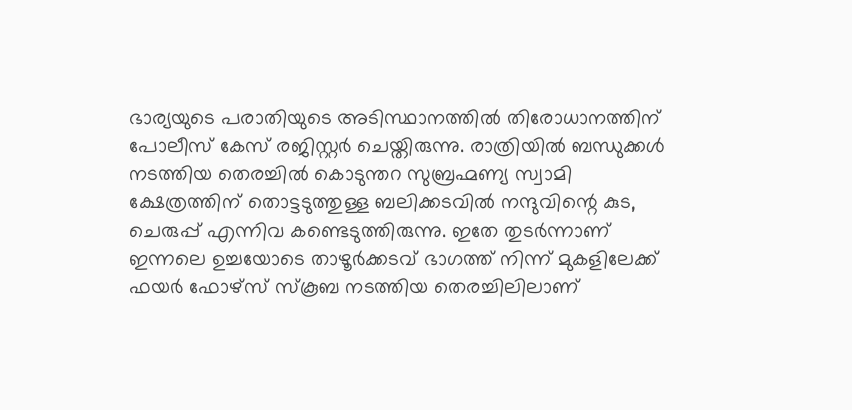ഭാര്യയുടെ പരാതിയുടെ അടിസ്ഥാനത്തിൽ തിരോധാനത്തിന് പോലീസ് കേസ് രജിസ്റ്റർ ചെയ്തിരുന്നു. രാത്രിയിൽ ബന്ധുക്കൾ നടത്തിയ തെരച്ചിൽ കൊടുന്തറ സുബ്രഹ്മണ്യ സ്വാമി ക്ഷേത്രത്തിന് തൊട്ടടുത്തുള്ള ബലിക്കടവിൽ നന്ദുവിന്റെ കുട, ചെരുപ്പ് എന്നിവ കണ്ടെടുത്തിരുന്നു. ഇതേ തുടർന്നാണ് ഇന്നലെ ഉച്ചയോടെ താഴൂർക്കടവ് ഭാഗത്ത് നിന്ന് മുകളിലേക്ക് ഫയർ ഫോഴ്സ് സ്കൂബ നടത്തിയ തെരച്ചിലിലാണ്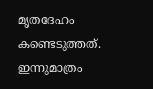മൃതദേഹം കണ്ടെടുത്തത്. ഇന്നുമാത്രം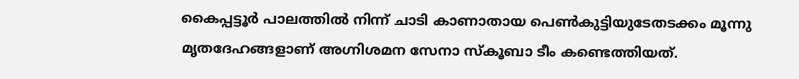കൈപ്പട്ടൂർ പാലത്തിൽ നിന്ന് ചാടി കാണാതായ പെൺകുട്ടിയുടേതടക്കം മൂന്നു മൃതദേഹങ്ങളാണ് അഗ്നിശമന സേനാ സ്കൂബാ ടീം കണ്ടെത്തിയത്.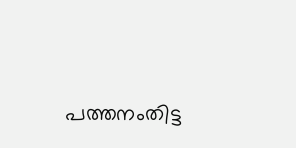പത്തനംതിട്ട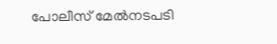പോലീസ് മേൽനടപടി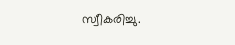സ്വീകരിച്ചു.